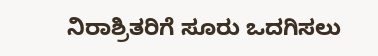ನಿರಾಶ್ರಿತರಿಗೆ ಸೂರು ಒದಗಿಸಲು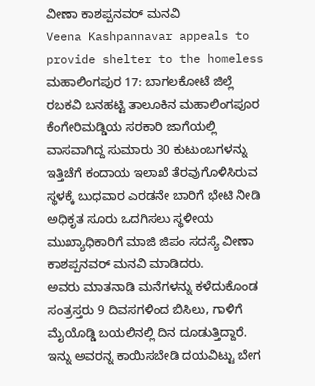ವೀಣಾ ಕಾಶಪ್ಪನವರ್ ಮನವಿ
Veena Kashpannavar appeals to provide shelter to the homeless
ಮಹಾಲಿಂಗಪುರ 17: ಬಾಗಲಕೋಟೆ ಜಿಲ್ಲೆ ರಬಕವಿ ಬನಹಟ್ಟಿ ತಾಲೂಕಿನ ಮಹಾಲಿಂಗಪೂರ ಕೆಂಗೇರಿಮಡ್ಡಿಯ ಸರಕಾರಿ ಜಾಗೆಯಲ್ಲಿ ವಾಸವಾಗಿದ್ದ ಸುಮಾರು 30 ಕುಟುಂಬಗಳನ್ನು ಇತ್ತಿಚೆಗೆ ಕಂದಾಯ ಇಲಾಖೆ ತೆರವುಗೊಳಿಸಿರುವ ಸ್ಥಳಕ್ಕೆ ಬುಧವಾರ ಎರಡನೇ ಬಾರಿಗೆ ಭೇಟಿ ನೀಡಿ ಅಧಿಕೃತ ಸೂರು ಒದಗಿಸಲು ಸ್ಥಳೀಯ ಮುಖ್ಯಾಧಿಕಾರಿಗೆ ಮಾಜಿ ಜಿಪಂ ಸದಸ್ಯೆ ವೀಣಾ ಕಾಶಪ್ಪನವರ್ ಮನವಿ ಮಾಡಿದರು.
ಅವರು ಮಾತನಾಡಿ ಮನೆಗಳನ್ನು ಕಳೆದುಕೊಂಡ ಸಂತ್ರಸ್ತರು 9 ದಿವಸಗಳಿಂದ ಬಿಸಿಲು, ಗಾಳಿಗೆ ಮೈಯೊಡ್ಡಿ ಬಯಲಿನಲ್ಲಿ ದಿನ ದೂಡುತ್ತಿದ್ದಾರೆ. ಇನ್ನು ಅವರನ್ನ ಕಾಯಿಸಬೇಡಿ ದಯವಿಟ್ಟು ಬೇಗ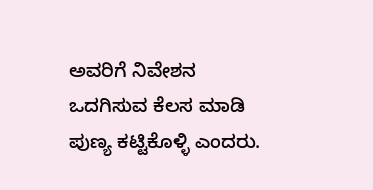ಅವರಿಗೆ ನಿವೇಶನ ಒದಗಿಸುವ ಕೆಲಸ ಮಾಡಿ ಪುಣ್ಯ ಕಟ್ಟಿಕೊಳ್ಳಿ ಎಂದರು.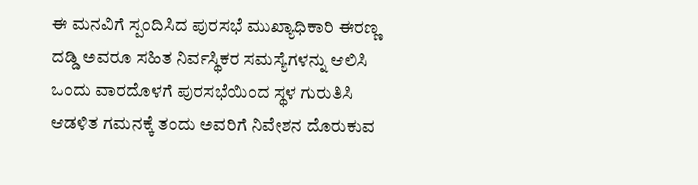ಈ ಮನವಿಗೆ ಸ್ಪಂದಿಸಿದ ಪುರಸಭೆ ಮುಖ್ಯಾಧಿಕಾರಿ ಈರಣ್ಣ ದಡ್ಡಿ ಅವರೂ ಸಹಿತ ನಿರ್ವಸ್ಥಿಕರ ಸಮಸ್ಯೆಗಳನ್ನು ಆಲಿಸಿ ಒಂದು ವಾರದೊಳಗೆ ಪುರಸಭೆಯಿಂದ ಸ್ಥಳ ಗುರುತಿಸಿ ಆಡಳಿತ ಗಮನಕ್ಕೆ ತಂದು ಅವರಿಗೆ ನಿವೇಶನ ದೊರುಕುವ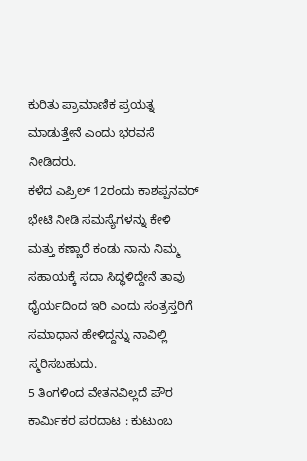ಕುರಿತು ಪ್ರಾಮಾಣಿಕ ಪ್ರಯತ್ನ ಮಾಡುತ್ತೇನೆ ಎಂದು ಭರವಸೆ ನೀಡಿದರು.
ಕಳೆದ ಎಪ್ರಿಲ್ 12ರಂದು ಕಾಶಪ್ಪನವರ್ ಭೇಟಿ ನೀಡಿ ಸಮಸ್ಯೆಗಳನ್ನು ಕೇಳಿ ಮತ್ತು ಕಣ್ಣಾರೆ ಕಂಡು ನಾನು ನಿಮ್ಮ ಸಹಾಯಕ್ಕೆ ಸದಾ ಸಿದ್ಧಳಿದ್ದೇನೆ ತಾವು ಧೈರ್ಯದಿಂದ ಇರಿ ಎಂದು ಸಂತ್ರಸ್ತರಿಗೆ ಸಮಾಧಾನ ಹೇಳಿದ್ದನ್ನು ನಾವಿಲ್ಲಿ ಸ್ಮರಿಸಬಹುದು.
5 ತಿಂಗಳಿಂದ ವೇತನವಿಲ್ಲದೆ ಪೌರ ಕಾರ್ಮಿಕರ ಪರದಾಟ : ಕುಟುಂಬ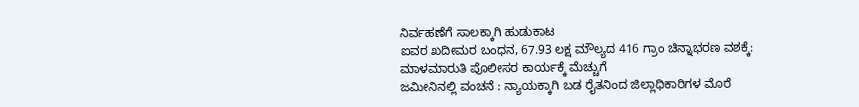ನಿರ್ವಹಣೆಗೆ ಸಾಲಕ್ಕಾಗಿ ಹುಡುಕಾಟ
ಐವರ ಖದೀಮರ ಬಂಧನ, 67.93 ಲಕ್ಷ ಮೌಲ್ಯದ 416 ಗ್ರಾಂ ಚಿನ್ನಾಭರಣ ವಶಕ್ಕೆ: ಮಾಳಮಾರುತಿ ಪೊಲೀಸರ ಕಾರ್ಯಕ್ಕೆ ಮೆಚ್ಚುಗೆ
ಜಮೀನಿನಲ್ಲಿ ವಂಚನೆ : ನ್ಯಾಯಕ್ಕಾಗಿ ಬಡ ರೈತನಿಂದ ಜಿಲ್ಲಾಧಿಕಾರಿಗಳ ಮೊರೆ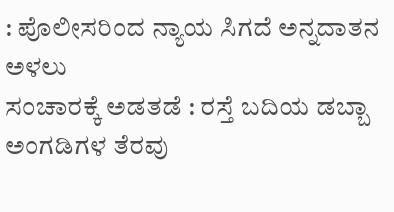: ಪೊಲೀಸರಿಂದ ನ್ಯಾಯ ಸಿಗದೆ ಅನ್ನದಾತನ ಅಳಲು
ಸಂಚಾರಕ್ಕೆ ಅಡತಡೆ : ರಸ್ತೆ ಬದಿಯ ಡಬ್ಬಾ ಅಂಗಡಿಗಳ ತೆರವು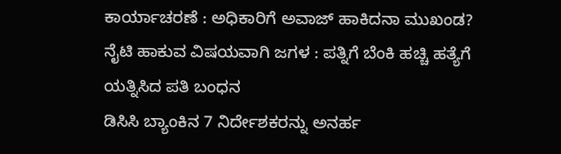ಕಾರ್ಯಾಚರಣೆ : ಅಧಿಕಾರಿಗೆ ಅವಾಜ್ ಹಾಕಿದನಾ ಮುಖಂಡ?
ನೈಟಿ ಹಾಕುವ ವಿಷಯವಾಗಿ ಜಗಳ : ಪತ್ನಿಗೆ ಬೆಂಕಿ ಹಚ್ಚಿ ಹತ್ಯೆಗೆ ಯತ್ನಿಸಿದ ಪತಿ ಬಂಧನ
ಡಿಸಿಸಿ ಬ್ಯಾಂಕಿನ 7 ನಿರ್ದೇಶಕರನ್ನು ಅನರ್ಹ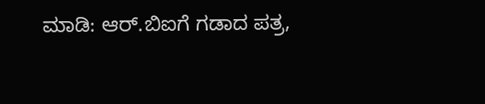ಮಾಡಿ: ಆರ್.ಬಿಐಗೆ ಗಡಾದ ಪತ್ರ,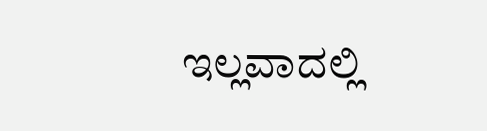ಇಲ್ಲವಾದಲ್ಲಿ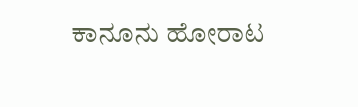ಕಾನೂನು ಹೋರಾಟ